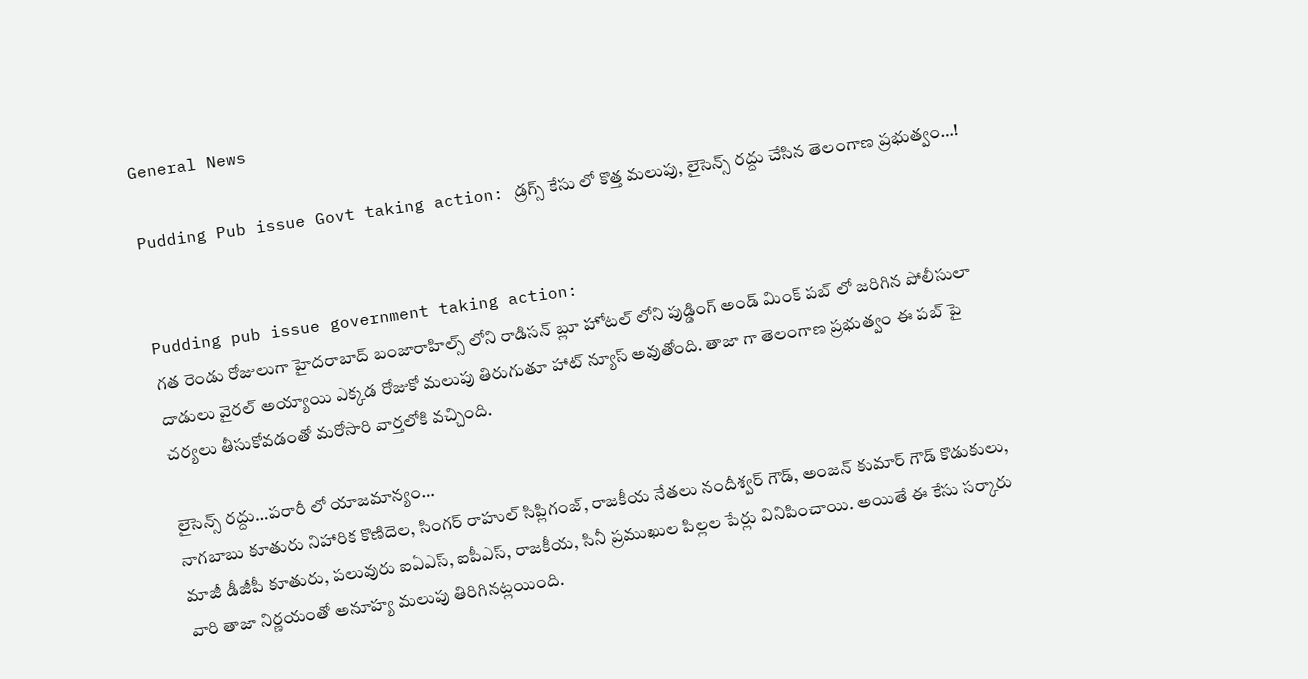General News

Pudding Pub issue Govt taking action: డ్రగ్స్ కేసు లో కొత్త మలుపు, లైసెన్స్ రద్దు చేసిన తెలంగాణ ప్రభుత్వం…!


Pudding pub issue government taking action:
గత రెండు రోజులుగా హైదరాబాద్ బంజారాహిల్స్ లోని రాడిసన్ బ్లూ హోటల్ లోని పుడ్డింగ్ అండ్ మింక్ పబ్ లో జరిగిన పోలీసులా దాడులు వైరల్ అయ్యాయి ఎక్కడ రోజుకో మలుపు తిరుగుతూ హాట్ న్యూస్ అవుతోంది. తాజా గా తెలంగాణ ప్రభుత్వం ఈ పబ్ పై చర్యలు తీసుకోవడంతో మరోసారి వార్తలోకి వచ్చింది.

లైసెన్స్ రద్దు…పరారీ లో యాజమాన్యం…
నాగబాబు కూతురు నిహారిక కొణిదెల, సింగర్ రాహుల్ సిప్లిగంజ్, రాజకీయ నేతలు నందీశ్వర్ గౌడ్, అంజన్ కుమార్ గౌడ్ కొడుకులు, మాజీ డీజీపీ కూతురు, పలువురు ఐఏఎస్, ఐపీఎస్, రాజకీయ, సినీ ప్రముఖుల పిల్లల పేర్లు వినిపించాయి. అయితే ఈ కేసు సర్కారు వారి తాజా నిర్ణయంతో అనూహ్య మలుపు తిరిగినట్లయింది.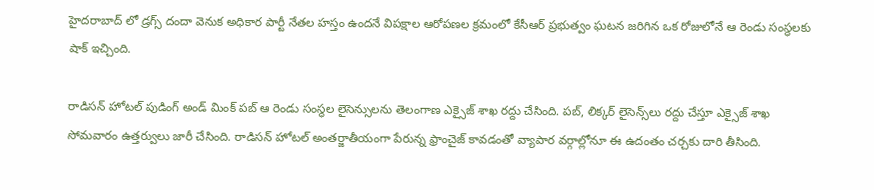హైదరాబాద్ లో డ్రగ్స్ దందా వెనుక అధికార పార్టీ నేతల హస్తం ఉందనే విపక్షాల ఆరోపణల క్రమంలో కేసీఆర్ ప్రభుత్వం ఘటన జరిగిన ఒక రోజులోనే ఆ రెండు సంస్థలకు షాక్ ఇచ్చింది.

రాడిసన్ హోటల్ పుడింగ్ అండ్ మింక్ పబ్ ఆ రెండు సంస్థల లైసెన్సులను తెలంగాణ ఎక్సైజ్ శాఖ ర‌ద్దు చేసింది. పబ్‌, లిక్కర్‌ లైసెన్స్‌లు రద్దు చేస్తూ ఎక్సైజ్‌ శాఖ సోమవారం ఉత్త‌ర్వులు జారీ చేసింది. రాడిసన్ హోటల్ అంతర్జాతీయంగా పేరున్న ఫ్రాంచైజ్ కావడంతో వ్యాపార వర్గాల్లోనూ ఈ ఉదంతం చర్చకు దారి తీసింది.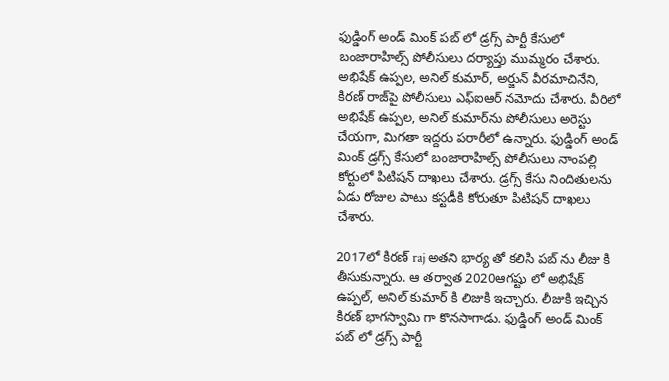ఫుడ్డింగ్ అండ్ మింక్ ప‌బ్ లో డ్రగ్స్ పార్టీ కేసులో బంజారాహిల్స్ పోలీసులు ద‌ర్యాప్తు ముమ్మ‌రం చేశారు. అభిషేక్ ఉప్ప‌ల‌, అనిల్ కుమార్, అర్జున్ వీర‌మాచినేని, కిర‌ణ్ రాజ్‌పై పోలీసులు ఎఫ్ఐఆర్ న‌మోదు చేశారు. వీరిలో అభిషేక్ ఉప్ప‌ల‌, అనిల్ కుమార్‌ను పోలీసులు అరెస్టు చేయ‌గా, మిగ‌తా ఇద్ద‌రు ప‌రారీలో ఉన్నారు. ఫుడ్డింగ్ అండ్ మింక్ డ్ర‌గ్స్ కేసులో బంజారాహిల్స్ పోలీసులు నాంప‌ల్లి కోర్టులో పిటిష‌న్ దాఖ‌లు చేశారు. డ్ర‌గ్స్ కేసు నిందితుల‌ను ఏడు రోజుల పాటు క‌స్ట‌డీకి కోరుతూ పిటిష‌న్ దాఖ‌లు చేశారు.

2017లో కిరణ్ raj అతని భార్య తో కలిసి పబ్ ను లీజు కి తీసుకున్నారు. ఆ తర్వాత 2020ఆగష్టు లో అభిషేక్ ఉప్పల్, అనిల్ కుమార్ కి లిజుకి ఇచ్చారు. లీజుకి ఇచ్చిన కిరణ్ భాగస్వామి గా కొనసాగాడు. ఫుడ్డింగ్ అండ్ మింక్ ప‌బ్ లో డ్రగ్స్ పార్టీ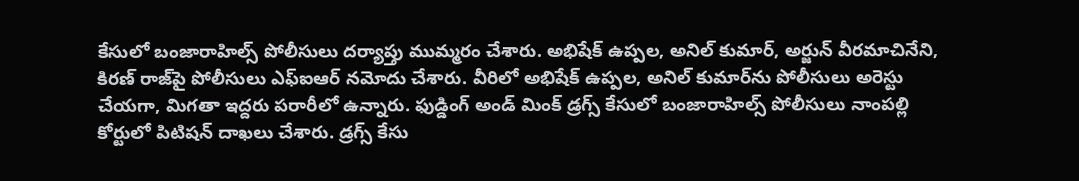కేసులో బంజారాహిల్స్ పోలీసులు ద‌ర్యాప్తు ముమ్మ‌రం చేశారు. అభిషేక్ ఉప్ప‌ల‌, అనిల్ కుమార్, అర్జున్ వీర‌మాచినేని, కిర‌ణ్ రాజ్‌పై పోలీసులు ఎఫ్ఐఆర్ న‌మోదు చేశారు. వీరిలో అభిషేక్ ఉప్ప‌ల‌, అనిల్ కుమార్‌ను పోలీసులు అరెస్టు చేయ‌గా, మిగ‌తా ఇద్ద‌రు ప‌రారీలో ఉన్నారు. ఫుడ్డింగ్ అండ్ మింక్ డ్ర‌గ్స్ కేసులో బంజారాహిల్స్ పోలీసులు నాంప‌ల్లి కోర్టులో పిటిష‌న్ దాఖ‌లు చేశారు. డ్ర‌గ్స్ కేసు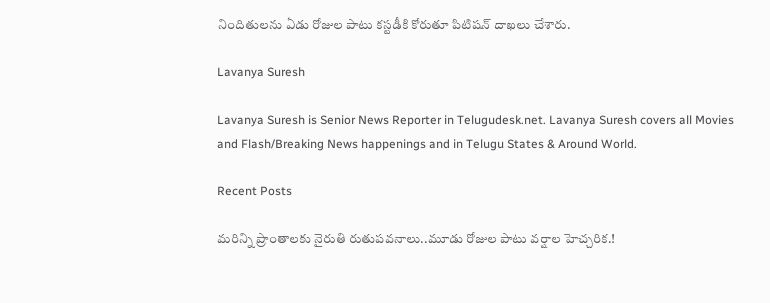నిందితుల‌ను ఏడు రోజుల పాటు క‌స్ట‌డీకి కోరుతూ పిటిష‌న్ దాఖ‌లు చేశారు.

Lavanya Suresh

Lavanya Suresh is Senior News Reporter in Telugudesk.net. Lavanya Suresh covers all Movies and Flash/Breaking News happenings and in Telugu States & Around World.

Recent Posts

మరిన్ని ప్రాంతాలకు నైరుతి రుతుపవనాలు..మూడు రోజుల పాటు వర్షాల హెచ్చరిక.!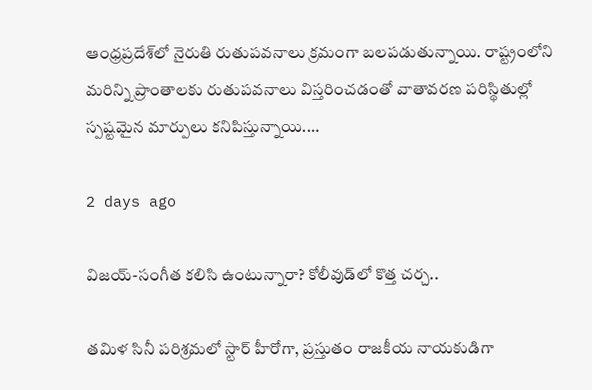ఆంధ్రప్రదేశ్‌లో నైరుతి రుతుపవనాలు క్రమంగా బలపడుతున్నాయి. రాష్ట్రంలోని మరిన్ని ప్రాంతాలకు రుతుపవనాలు విస్తరించడంతో వాతావరణ పరిస్థితుల్లో స్పష్టమైన మార్పులు కనిపిస్తున్నాయి.…

2 days ago

విజయ్-సంగీత కలిసి ఉంటున్నారా? కోలీవుడ్‌లో కొత్త చర్చ..

తమిళ సినీ పరిశ్రమలో స్టార్ హీరోగా, ప్రస్తుతం రాజకీయ నాయకుడిగా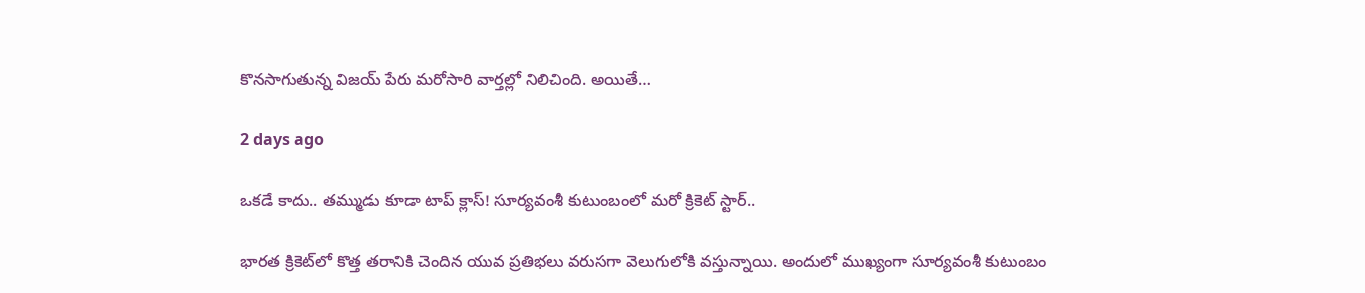కొనసాగుతున్న విజయ్ పేరు మరోసారి వార్తల్లో నిలిచింది. అయితే…

2 days ago

ఒకడే కాదు.. తమ్ముడు కూడా టాప్ క్లాస్! సూర్యవంశీ కుటుంబంలో మరో క్రికెట్ స్టార్..

భారత క్రికెట్‌లో కొత్త తరానికి చెందిన యువ ప్రతిభలు వరుసగా వెలుగులోకి వస్తున్నాయి. అందులో ముఖ్యంగా సూర్యవంశీ కుటుంబం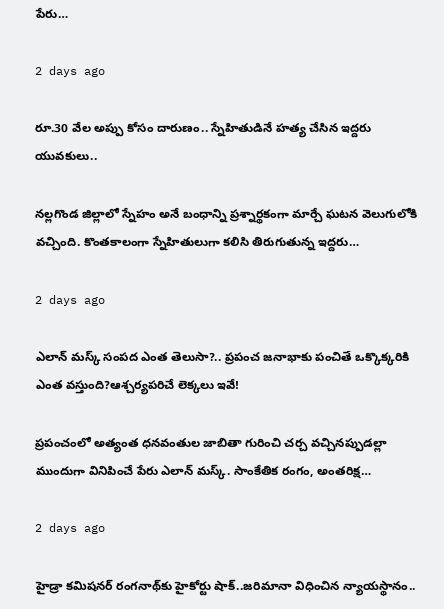పేరు…

2 days ago

రూ.30 వేల అప్పు కోసం దారుణం.. స్నేహితుడినే హత్య చేసిన ఇద్దరు యువకులు..

నల్లగొండ జిల్లాలో స్నేహం అనే బంధాన్ని ప్రశ్నార్థకంగా మార్చే ఘటన వెలుగులోకి వచ్చింది. కొంతకాలంగా స్నేహితులుగా కలిసి తిరుగుతున్న ఇద్దరు…

2 days ago

ఎలాన్ మస్క్ సంపద ఎంత తెలుసా?.. ప్రపంచ జనాభాకు పంచితే ఒక్కొక్కరికి ఎంత వస్తుంది?ఆశ్చర్యపరిచే లెక్కలు ఇవే!

ప్రపంచంలో అత్యంత ధనవంతుల జాబితా గురించి చర్చ వచ్చినప్పుడల్లా ముందుగా వినిపించే పేరు ఎలాన్ మస్క్. సాంకేతిక రంగం, అంతరిక్ష…

2 days ago

హైడ్రా కమిషనర్ రంగనాథ్‌కు హైకోర్టు షాక్..జరిమానా విధించిన న్యాయస్థానం..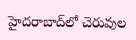హైదరాబాద్‌లో చెరువుల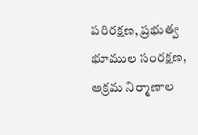పరిరక్షణ, ప్రభుత్వ భూముల సంరక్షణ, అక్రమ నిర్మాణాల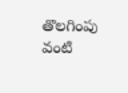తొలగింపు వంటి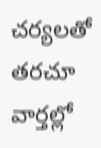చర్యలతో తరచూ వార్తల్లో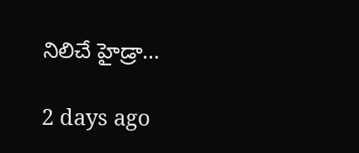నిలిచే హైడ్రా…

2 days ago